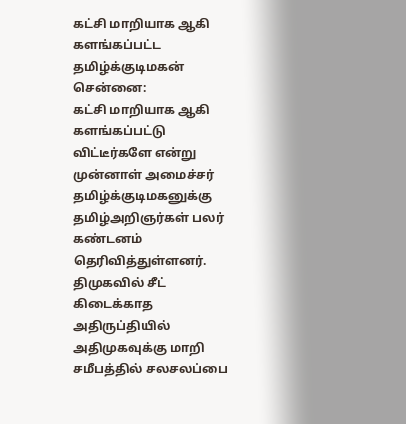கட்சி மாறியாக ஆகி களங்கப்பட்ட தமிழ்க்குடிமகன்
சென்னை:
கட்சி மாறியாக ஆகி களங்கப்பட்டு விட்டீர்களே என்று முன்னாள் அமைச்சர் தமிழ்க்குடிமகனுக்கு தமிழ்அறிஞர்கள் பலர் கண்டனம் தெரிவித்துள்ளனர்.
திமுகவில் சீட் கிடைக்காத அதிருப்தியில் அதிமுகவுக்கு மாறி சமீபத்தில் சலசலப்பை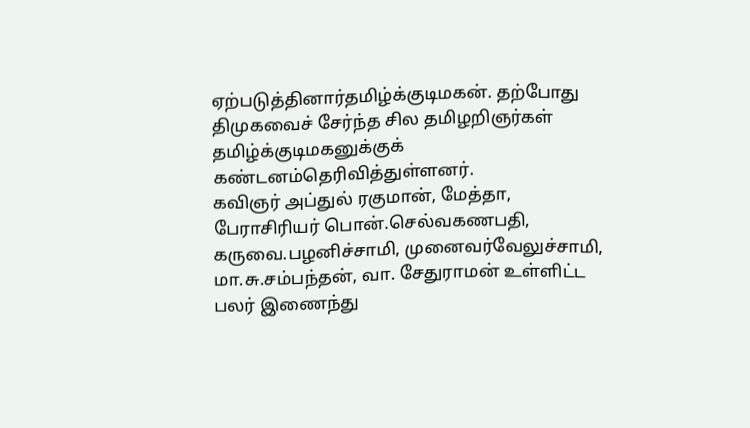ஏற்படுத்தினார்தமிழ்க்குடிமகன். தற்போது திமுகவைச் சேர்ந்த சில தமிழறிஞர்கள் தமிழ்க்குடிமகனுக்குக் கண்டனம்தெரிவித்துள்ளனர்.
கவிஞர் அப்துல் ரகுமான், மேத்தா, பேராசிரியர் பொன்.செல்வகணபதி, கருவை.பழனிச்சாமி, முனைவர்வேலுச்சாமி, மா.சு.சம்பந்தன், வா. சேதுராமன் உள்ளிட்ட பலர் இணைந்து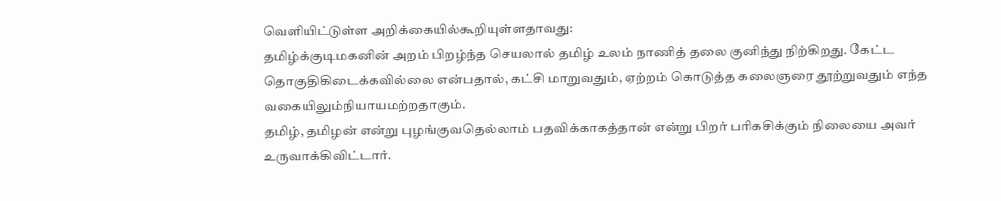வெளியிட்டுள்ள அறிக்கையில்கூறியுள்ளதாவது:
தமிழ்க்குடிமகனின் அறம் பிறழ்ந்த செயலால் தமிழ் உலம் நாணித் தலை குனிந்து நிற்கிறது. கேட்ட தொகுதிகிடைக்கவில்லை என்பதால், கட்சி மாறுவதும், ஏற்றம் கொடுத்த கலைஞரை தூற்றுவதும் எந்த வகையிலும்நியாயமற்றதாகும்.
தமிழ், தமிழன் என்று புழங்குவதெல்லாம் பதவிக்காகத்தான் என்று பிறர் பரிகசிக்கும் நிலையை அவர் உருவாக்கிவிட்டார்.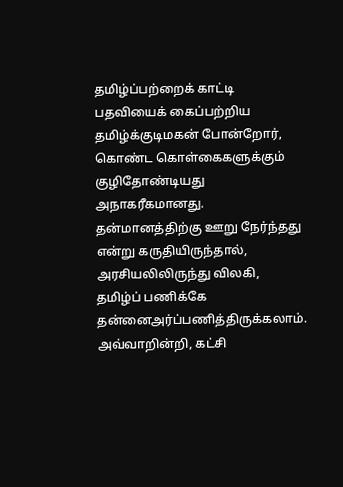தமிழ்ப்பற்றைக் காட்டி பதவியைக் கைப்பற்றிய தமிழ்க்குடிமகன் போன்றோர், கொண்ட கொள்கைகளுக்கும் குழிதோண்டியது அநாகரீகமானது.
தன்மானத்திற்கு ஊறு நேர்ந்தது என்று கருதியிருந்தால், அரசியலிலிருந்து விலகி, தமிழ்ப் பணிக்கே தன்னைஅர்ப்பணித்திருக்கலாம். அவ்வாறின்றி, கட்சி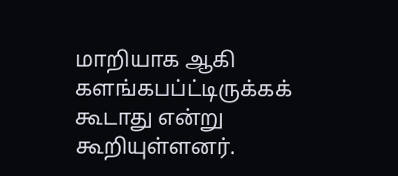மாறியாக ஆகி களங்கபப்ட்டிருக்கக் கூடாது என்று கூறியுள்ளனர்.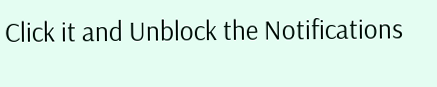Click it and Unblock the Notifications